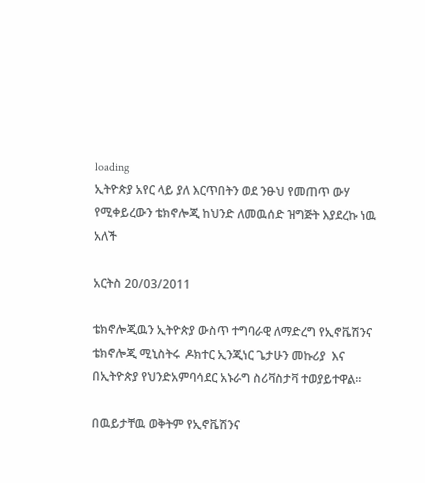loading
ኢትዮጵያ አየር ላይ ያለ እርጥበትን ወደ ንፁህ የመጠጥ ውሃ የሚቀይረውን ቴክኖሎጂ ከህንድ ለመዉሰድ ዝግጅት እያደረኩ ነዉ አለች

አርትስ 20/03/2011

ቴክኖሎጂዉን ኢትዮጵያ ውስጥ ተግባራዊ ለማድረግ የኢኖቬሽንና ቴክኖሎጂ ሚኒስትሩ  ዶክተር ኢንጂነር ጌታሁን መኩሪያ  እና በኢትዮጵያ የህንድአምባሳደር አኑራግ ስሪቫስታቫ ተወያይተዋል፡፡

በዉይታቸዉ ወቅትም የኢኖቬሽንና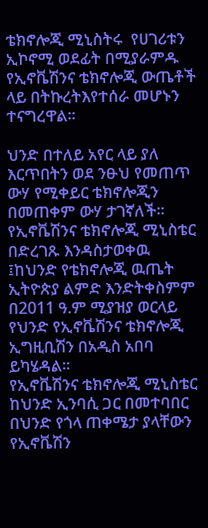ቴክኖሎጂ ሚኒስትሩ  የሀገሪቱን ኢኮኖሚ ወደፊት በሚያራምዱ የኢኖቬሽንና ቴክኖሎጂ ውጤቶች ላይ በትኩረትእየተሰራ መሆኑን ተናግረዋል፡፡

ህንድ በተለይ አየር ላይ ያለ እርጥበትን ወደ ንፁህ የመጠጥ ውሃ የሚቀይር ቴክኖሎጂን በመጠቀም ውሃ ታገኛለች፡፡
የኢኖቬሽንና ቴክኖሎጂ ሚኒስቴር  በድረገጹ እንዳስታወቀዉ ፤ከህንድ የቴክኖሎጂ ዉጤት ኢትዮጵያ ልምድ እንድትቀስምም በ2011 ዓ.ም ሚያዝያ ወርላይ የህንድ የኢኖቬሽንና ቴክኖሎጂ ኢግዚቢሽን በአዲስ አበባ ይካሄዳል፡፡
የኢኖቬሽንና ቴክኖሎጂ ሚኒስቴር ከህንድ ኢንባሲ ጋር በመተባበር በህንድ የጎላ ጠቀሜታ ያላቸውን የኢኖቬሽን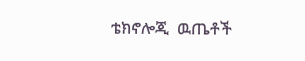ቴክኖሎጂ  ዉጤቶች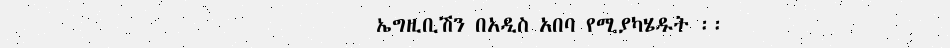ኤግዚቢሽን በአዲስ አበባ የሚያካሄዱት ፡፡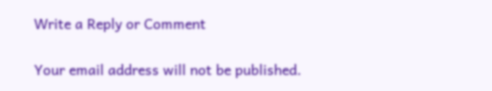Write a Reply or Comment

Your email address will not be published.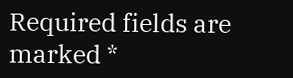Required fields are marked *